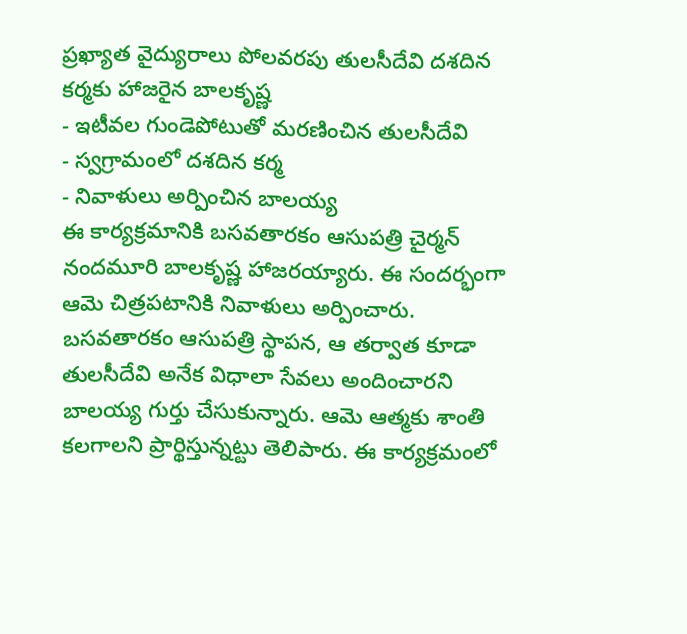ప్రఖ్యాత వైద్యురాలు పోలవరపు తులసీదేవి దశదిన కర్మకు హాజరైన బాలకృష్ణ
- ఇటీవల గుండెపోటుతో మరణించిన తులసీదేవి
- స్వగ్రామంలో దశదిన కర్మ
- నివాళులు అర్పించిన బాలయ్య
ఈ కార్యక్రమానికి బసవతారకం ఆసుపత్రి చైర్మన్ నందమూరి బాలకృష్ణ హాజరయ్యారు. ఈ సందర్భంగా ఆమె చిత్రపటానికి నివాళులు అర్పించారు. బసవతారకం ఆసుపత్రి స్థాపన, ఆ తర్వాత కూడా తులసీదేవి అనేక విధాలా సేవలు అందించారని బాలయ్య గుర్తు చేసుకున్నారు. ఆమె ఆత్మకు శాంతి కలగాలని ప్రార్థిస్తున్నట్టు తెలిపారు. ఈ కార్యక్రమంలో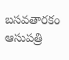బసవతారకం ఆసుపత్రి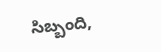సిబ్బంది,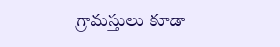గ్రామస్తులు కూడా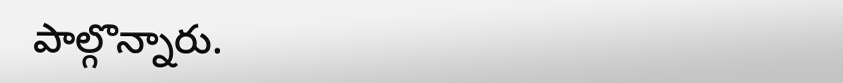పాల్గొన్నారు.